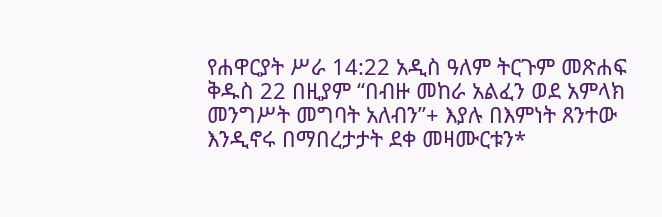የሐዋርያት ሥራ 14:22 አዲስ ዓለም ትርጉም መጽሐፍ ቅዱስ 22 በዚያም “በብዙ መከራ አልፈን ወደ አምላክ መንግሥት መግባት አለብን”+ እያሉ በእምነት ጸንተው እንዲኖሩ በማበረታታት ደቀ መዛሙርቱን*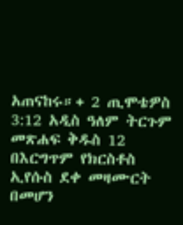አጠናከሩ።+ 2 ጢሞቴዎስ 3:12 አዲስ ዓለም ትርጉም መጽሐፍ ቅዱስ 12 በእርግጥም የክርስቶስ ኢየሱስ ደቀ መዛሙርት በመሆን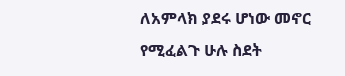ለአምላክ ያደሩ ሆነው መኖር የሚፈልጉ ሁሉ ስደት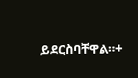ይደርስባቸዋል።+